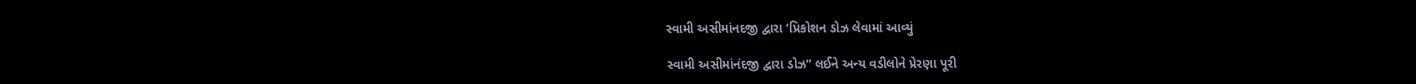સ્વામી અસીમાંનદજી દ્વારા ‘પ્રિકોશન ડોઝ લેવામાં આવ્યું

સ્વામી અસીમાંનંદજી દ્વારા ડોઝ” લઈને અન્ય વડીલોને પ્રેરણા પૂરી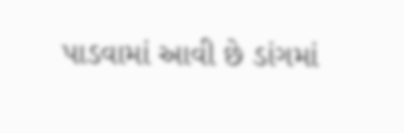પાડવામાં આવી છે ડાંગમાં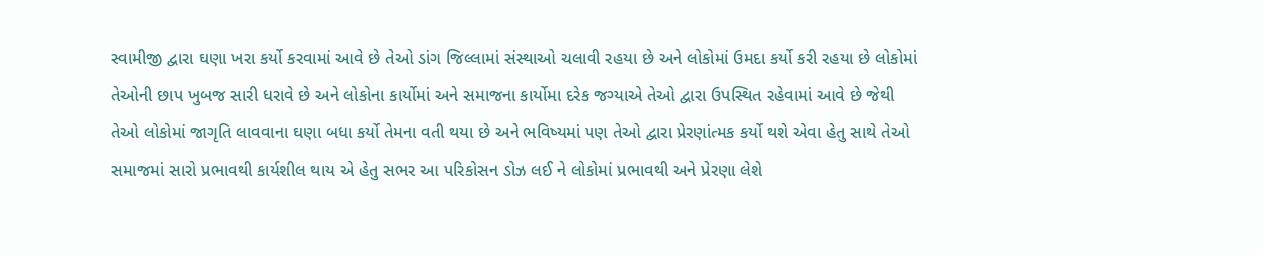સ્વામીજી દ્વારા ઘણા ખરા કર્યો કરવામાં આવે છે તેઓ ડાંગ જિલ્લામાં સંસ્થાઓ ચલાવી રહયા છે અને લોકોમાં ઉમદા કર્યો કરી રહયા છે લોકોમાં તેઓની છાપ ખુબજ સારી ધરાવે છે અને લોકોના કાર્યોમાં અને સમાજના કાર્યોમા દરેક જગ્યાએ તેઓ દ્વારા ઉપસ્થિત રહેવામાં આવે છે જેથી તેઓ લોકોમાં જાગૃતિ લાવવાના ઘણા બધા કર્યો તેમના વતી થયા છે અને ભવિષ્યમાં પણ તેઓ દ્વારા પ્રેરણાંત્મક કર્યો થશે એવા હેતુ સાથે તેઓ સમાજમાં સારો પ્રભાવથી કાર્યશીલ થાય એ હેતુ સભર આ પરિકોસન ડોઝ લઈ ને લોકોમાં પ્રભાવથી અને પ્રેરણા લેશે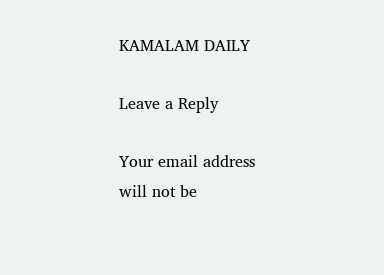KAMALAM DAILY

Leave a Reply

Your email address will not be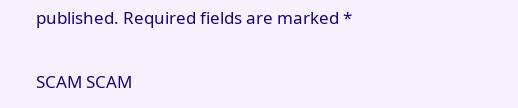published. Required fields are marked *

SCAM SCAM